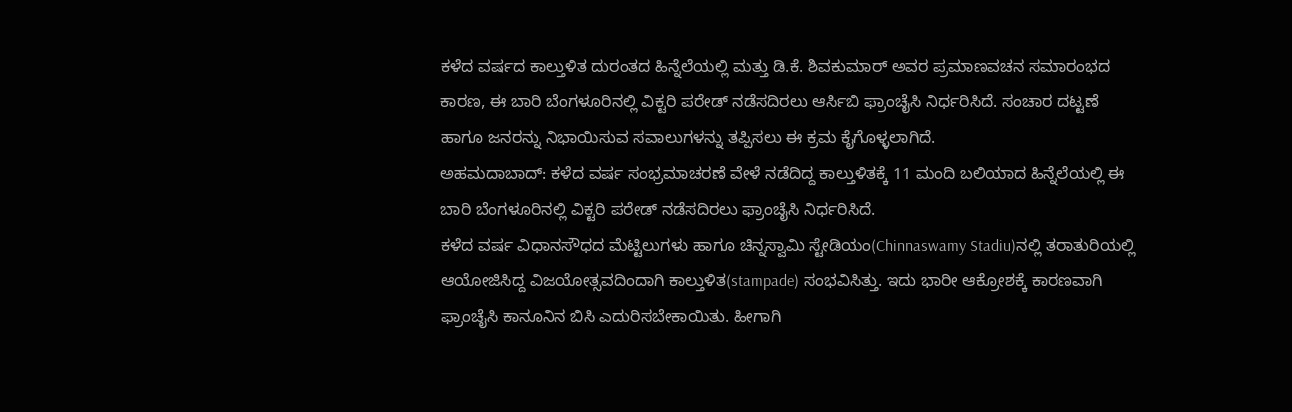ಕಳೆದ ವರ್ಷದ ಕಾಲ್ತುಳಿತ ದುರಂತದ ಹಿನ್ನೆಲೆಯಲ್ಲಿ ಮತ್ತು ಡಿ.ಕೆ. ಶಿವಕುಮಾರ್ ಅವರ ಪ್ರಮಾಣವಚನ ಸಮಾರಂಭದ ಕಾರಣ, ಈ ಬಾರಿ ಬೆಂಗಳೂರಿನಲ್ಲಿ ವಿಕ್ಟರಿ ಪರೇಡ್ ನಡೆಸದಿರಲು ಆರ್ಸಿಬಿ ಫ್ರಾಂಚೈಸಿ ನಿರ್ಧರಿಸಿದೆ. ಸಂಚಾರ ದಟ್ಟಣೆ ಹಾಗೂ ಜನರನ್ನು ನಿಭಾಯಿಸುವ ಸವಾಲುಗಳನ್ನು ತಪ್ಪಿಸಲು ಈ ಕ್ರಮ ಕೈಗೊಳ್ಳಲಾಗಿದೆ.
ಅಹಮದಾಬಾದ್: ಕಳೆದ ವರ್ಷ ಸಂಭ್ರಮಾಚರಣೆ ವೇಳೆ ನಡೆದಿದ್ದ ಕಾಲ್ತುಳಿತಕ್ಕೆ 11 ಮಂದಿ ಬಲಿಯಾದ ಹಿನ್ನೆಲೆಯಲ್ಲಿ ಈ ಬಾರಿ ಬೆಂಗಳೂರಿನಲ್ಲಿ ವಿಕ್ಟರಿ ಪರೇಡ್ ನಡೆಸದಿರಲು ಫ್ರಾಂಚೈಸಿ ನಿರ್ಧರಿಸಿದೆ.
ಕಳೆದ ವರ್ಷ ವಿಧಾನಸೌಧದ ಮೆಟ್ಟಿಲುಗಳು ಹಾಗೂ ಚಿನ್ನಸ್ವಾಮಿ ಸ್ಟೇಡಿಯಂ(Chinnaswamy Stadiu)ನಲ್ಲಿ ತರಾತುರಿಯಲ್ಲಿ ಆಯೋಜಿಸಿದ್ದ ವಿಜಯೋತ್ಸವದಿಂದಾಗಿ ಕಾಲ್ತುಳಿತ(stampade) ಸಂಭವಿಸಿತ್ತು. ಇದು ಭಾರೀ ಆಕ್ರೋಶಕ್ಕೆ ಕಾರಣವಾಗಿ ಫ್ರಾಂಚೈಸಿ ಕಾನೂನಿನ ಬಿಸಿ ಎದುರಿಸಬೇಕಾಯಿತು. ಹೀಗಾಗಿ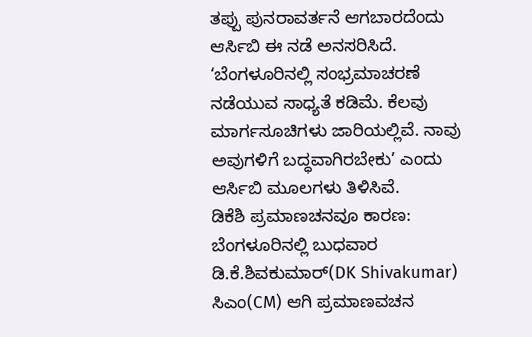ತಪ್ಪು ಪುನರಾವರ್ತನೆ ಆಗಬಾರದೆಂದು ಆರ್ಸಿಬಿ ಈ ನಡೆ ಅನಸರಿಸಿದೆ. ‘ಬೆಂಗಳೂರಿನಲ್ಲಿ ಸಂಭ್ರಮಾಚರಣೆ ನಡೆಯುವ ಸಾಧ್ಯತೆ ಕಡಿಮೆ. ಕೆಲವು ಮಾರ್ಗಸೂಚಿಗಳು ಜಾರಿಯಲ್ಲಿವೆ. ನಾವು ಅವುಗಳಿಗೆ ಬದ್ಧವಾಗಿರಬೇಕು’ ಎಂದು ಆರ್ಸಿಬಿ ಮೂಲಗಳು ತಿಳಿಸಿವೆ.
ಡಿಕೆಶಿ ಪ್ರಮಾಣಚನವೂ ಕಾರಣ:
ಬೆಂಗಳೂರಿನಲ್ಲಿ ಬುಧವಾರ ಡಿ.ಕೆ.ಶಿವಕುಮಾರ್(DK Shivakumar) ಸಿಎಂ(CM) ಆಗಿ ಪ್ರಮಾಣವಚನ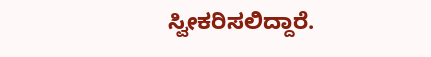ಸ್ವೀಕರಿಸಲಿದ್ದಾರೆ.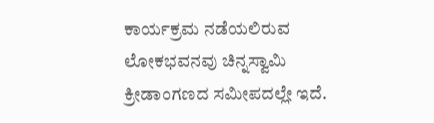ಕಾರ್ಯಕ್ರಮ ನಡೆಯಲಿರುವ ಲೋಕಭವನವು ಚಿನ್ನಸ್ವಾಮಿ ಕ್ರೀಡಾಂಗಣದ ಸಮೀಪದಲ್ಲೇ ಇದೆ.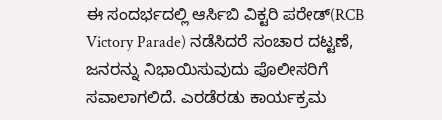ಈ ಸಂದರ್ಭದಲ್ಲಿ ಆರ್ಸಿಬಿ ವಿಕ್ಟರಿ ಪರೇಡ್(RCB Victory Parade) ನಡೆಸಿದರೆ ಸಂಚಾರ ದಟ್ಟಣೆ, ಜನರನ್ನು ನಿಭಾಯಿಸುವುದು ಪೊಲೀಸರಿಗೆ ಸವಾಲಾಗಲಿದೆ. ಎರಡೆರಡು ಕಾರ್ಯಕ್ರಮ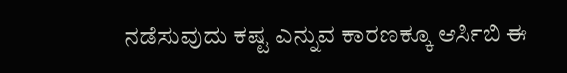ನಡೆಸುವುದು ಕಷ್ಟ ಎನ್ನುವ ಕಾರಣಕ್ಕೂ ಆರ್ಸಿಬಿ ಈ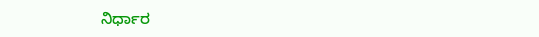ನಿರ್ಧಾರ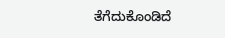ತೆಗೆದುಕೊಂಡಿದೆ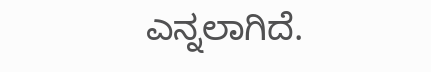ಎನ್ನಲಾಗಿದೆ.